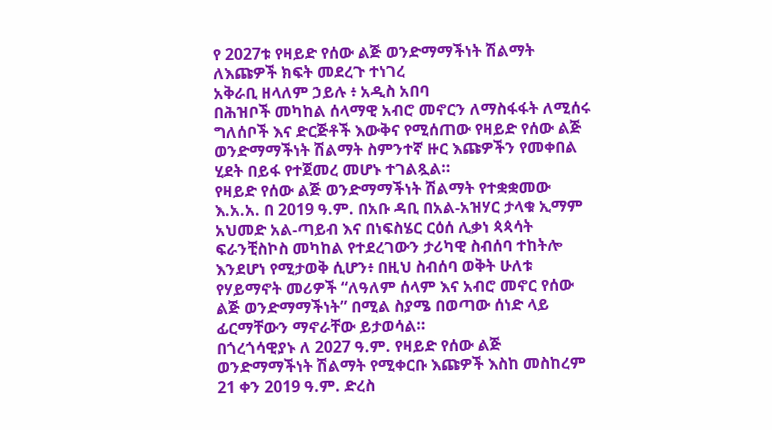የ 2027ቱ የዛይድ የሰው ልጅ ወንድማማችነት ሽልማት ለእጩዎች ክፍት መደረጉ ተነገረ
አቅራቢ ዘላለም ኃይሉ ፥ አዲስ አበባ
በሕዝቦች መካከል ሰላማዊ አብሮ መኖርን ለማስፋፋት ለሚሰሩ ግለሰቦች እና ድርጅቶች እውቅና የሚሰጠው የዛይድ የሰው ልጅ ወንድማማችነት ሽልማት ስምንተኛ ዙር እጩዎችን የመቀበል ሂደት በይፋ የተጀመረ መሆኑ ተገልጿል።
የዛይድ የሰው ልጅ ወንድማማችነት ሽልማት የተቋቋመው እ.አ.አ. በ 2019 ዓ.ም. በአቡ ዳቢ በአል-አዝሃር ታላቁ ኢማም አህመድ አል-ጣይብ እና በነፍስሄር ርዕሰ ሊቃነ ጳጳሳት ፍራንቺስኮስ መካከል የተደረገውን ታሪካዊ ስብሰባ ተከትሎ እንደሆነ የሚታወቅ ሲሆን፥ በዚህ ስብሰባ ወቅት ሁለቱ የሃይማኖት መሪዎች “ለዓለም ሰላም እና አብሮ መኖር የሰው ልጅ ወንድማማችነት” በሚል ስያሜ በወጣው ሰነድ ላይ ፊርማቸውን ማኖራቸው ይታወሳል።
በጎረጎሳዊያኑ ለ 2027 ዓ.ም. የዛይድ የሰው ልጅ ወንድማማችነት ሽልማት የሚቀርቡ እጩዎች እስከ መስከረም 21 ቀን 2019 ዓ.ም. ድረስ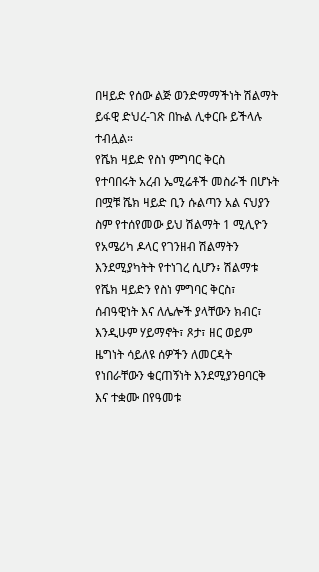በዛይድ የሰው ልጅ ወንድማማችነት ሽልማት ይፋዊ ድህረ-ገጽ በኩል ሊቀርቡ ይችላሉ ተብሏል።
የሼክ ዛይድ የስነ ምግባር ቅርስ
የተባበሩት አረብ ኤሚሬቶች መስራች በሆኑት በሟቹ ሼክ ዛይድ ቢን ሱልጣን አል ናህያን ስም የተሰየመው ይህ ሽልማት 1 ሚሊዮን የአሜሪካ ዶላር የገንዘብ ሽልማትን እንደሚያካትት የተነገረ ሲሆን፥ ሽልማቱ የሼክ ዛይድን የስነ ምግባር ቅርስ፣ ሰብዓዊነት እና ለሌሎች ያላቸውን ክብር፣ እንዲሁም ሃይማኖት፣ ጾታ፣ ዘር ወይም ዜግነት ሳይለዩ ሰዎችን ለመርዳት የነበራቸውን ቁርጠኝነት እንደሚያንፀባርቅ እና ተቋሙ በየዓመቱ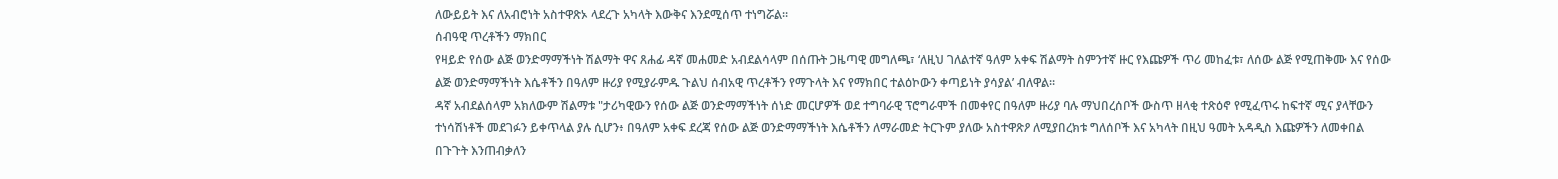ለውይይት እና ለአብሮነት አስተዋጽኦ ላደረጉ አካላት እውቅና እንደሚሰጥ ተነግሯል።
ሰብዓዊ ጥረቶችን ማክበር
የዛይድ የሰው ልጅ ወንድማማችነት ሽልማት ዋና ጸሐፊ ዳኛ መሐመድ አብደልሳላም በሰጡት ጋዜጣዊ መግለጫ፣ ‘ለዚህ ገለልተኛ ዓለም አቀፍ ሽልማት ስምንተኛ ዙር የእጩዎች ጥሪ መከፈቱ፣ ለሰው ልጅ የሚጠቅሙ እና የሰው ልጅ ወንድማማችነት እሴቶችን በዓለም ዙሪያ የሚያራምዱ ጉልህ ሰብአዊ ጥረቶችን የማጉላት እና የማክበር ተልዕኮውን ቀጣይነት ያሳያል’ ብለዋል።
ዳኛ አብደልሰላም አክለውም ሽልማቱ "ታሪካዊውን የሰው ልጅ ወንድማማችነት ሰነድ መርሆዎች ወደ ተግባራዊ ፕሮግራሞች በመቀየር በዓለም ዙሪያ ባሉ ማህበረሰቦች ውስጥ ዘላቂ ተጽዕኖ የሚፈጥሩ ከፍተኛ ሚና ያላቸውን ተነሳሽነቶች መደገፉን ይቀጥላል ያሉ ሲሆን፥ በዓለም አቀፍ ደረጃ የሰው ልጅ ወንድማማችነት እሴቶችን ለማራመድ ትርጉም ያለው አስተዋጽዖ ለሚያበረክቱ ግለሰቦች እና አካላት በዚህ ዓመት አዳዲስ እጩዎችን ለመቀበል በጉጉት እንጠብቃለን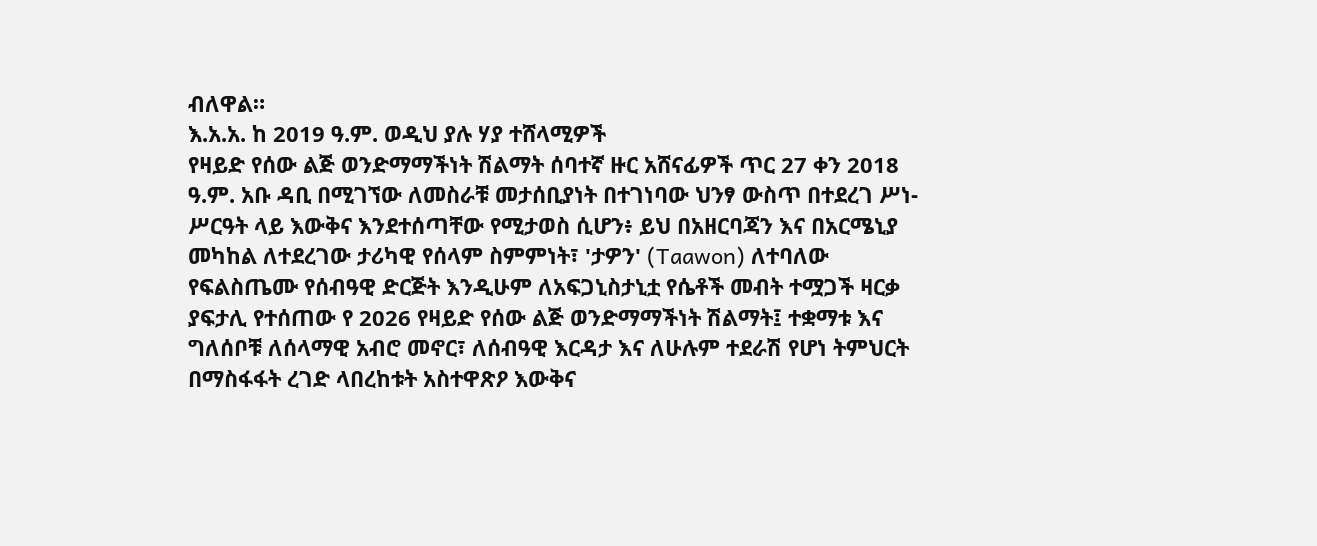ብለዋል።
እ.አ.አ. ከ 2019 ዓ.ም. ወዲህ ያሉ ሃያ ተሸላሚዎች
የዛይድ የሰው ልጅ ወንድማማችነት ሽልማት ሰባተኛ ዙር አሸናፊዎች ጥር 27 ቀን 2018 ዓ.ም. አቡ ዳቢ በሚገኘው ለመስራቹ መታሰቢያነት በተገነባው ህንፃ ውስጥ በተደረገ ሥነ-ሥርዓት ላይ እውቅና እንደተሰጣቸው የሚታወስ ሲሆን፥ ይህ በአዘርባጃን እና በአርሜኒያ መካከል ለተደረገው ታሪካዊ የሰላም ስምምነት፣ 'ታዎን' (Taawon) ለተባለው የፍልስጤሙ የሰብዓዊ ድርጅት እንዲሁም ለአፍጋኒስታኒቷ የሴቶች መብት ተሟጋች ዛርቃ ያፍታሊ የተሰጠው የ 2026 የዛይድ የሰው ልጅ ወንድማማችነት ሽልማት፤ ተቋማቱ እና ግለሰቦቹ ለሰላማዊ አብሮ መኖር፣ ለሰብዓዊ እርዳታ እና ለሁሉም ተደራሽ የሆነ ትምህርት በማስፋፋት ረገድ ላበረከቱት አስተዋጽዖ እውቅና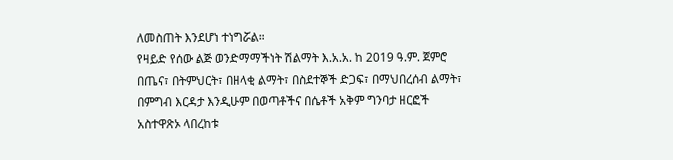ለመስጠት እንደሆነ ተነግሯል።
የዛይድ የሰው ልጅ ወንድማማችነት ሽልማት እ.አ.አ. ከ 2019 ዓ.ም. ጀምሮ በጤና፣ በትምህርት፣ በዘላቂ ልማት፣ በስደተኞች ድጋፍ፣ በማህበረሰብ ልማት፣ በምግብ እርዳታ እንዲሁም በወጣቶችና በሴቶች አቅም ግንባታ ዘርፎች አስተዋጽኦ ላበረከቱ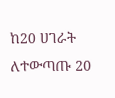ከ20 ሀገራት ለተውጣጡ 20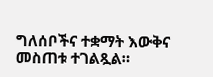ግለሰቦችና ተቋማት እውቅና መስጠቱ ተገልጿል።